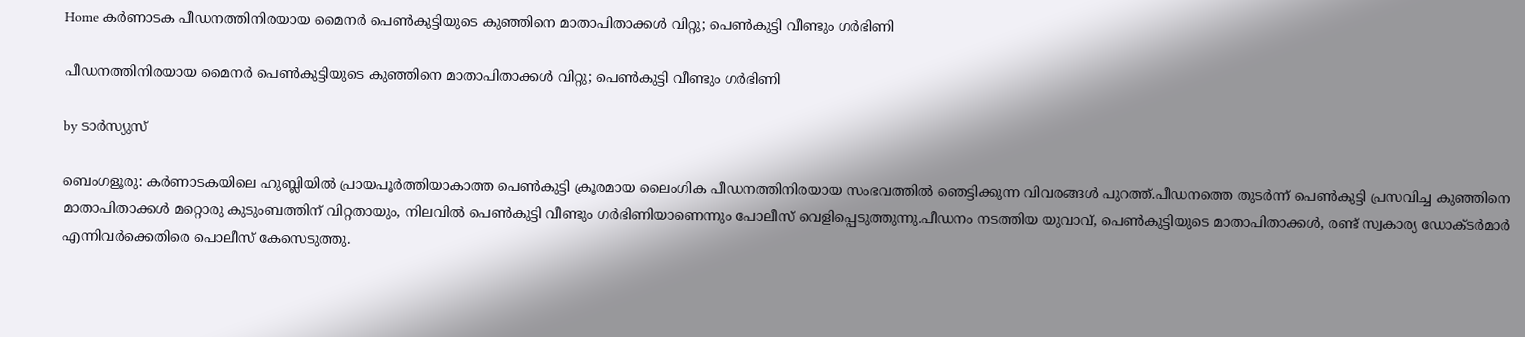Home കർണാടക പീഡനത്തിനിരയായ മൈനര്‍ പെണ്‍കുട്ടിയുടെ കുഞ്ഞിനെ മാതാപിതാക്കള്‍ വിറ്റു; പെണ്‍കുട്ടി വീണ്ടും ഗര്‍ഭിണി

പീഡനത്തിനിരയായ മൈനര്‍ പെണ്‍കുട്ടിയുടെ കുഞ്ഞിനെ മാതാപിതാക്കള്‍ വിറ്റു; പെണ്‍കുട്ടി വീണ്ടും ഗര്‍ഭിണി

by ടാർസ്യുസ്

ബെംഗളൂരു: കർണാടകയിലെ ഹുബ്ലിയില്‍ പ്രായപൂർത്തിയാകാത്ത പെണ്‍കുട്ടി ക്രൂരമായ ലൈംഗിക പീഡനത്തിനിരയായ സംഭവത്തില്‍ ഞെട്ടിക്കുന്ന വിവരങ്ങള്‍ പുറത്ത്.പീഡനത്തെ തുടർന്ന് പെണ്‍കുട്ടി പ്രസവിച്ച കുഞ്ഞിനെ മാതാപിതാക്കള്‍ മറ്റൊരു കുടുംബത്തിന് വിറ്റതായും, നിലവില്‍ പെണ്‍കുട്ടി വീണ്ടും ഗർഭിണിയാണെന്നും പോലീസ് വെളിപ്പെടുത്തുന്നു.പീഡനം നടത്തിയ യുവാവ്, പെണ്‍കുട്ടിയുടെ മാതാപിതാക്കള്‍, രണ്ട് സ്വകാര്യ ഡോക്ടർമാർ എന്നിവർക്കെതിരെ പൊലീസ് കേസെടുത്തു.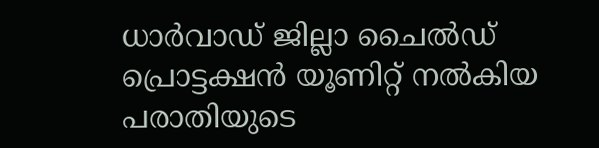ധാർവാഡ് ജില്ലാ ചൈല്‍ഡ് പ്രൊട്ടക്ഷൻ യൂണിറ്റ് നല്‍കിയ പരാതിയുടെ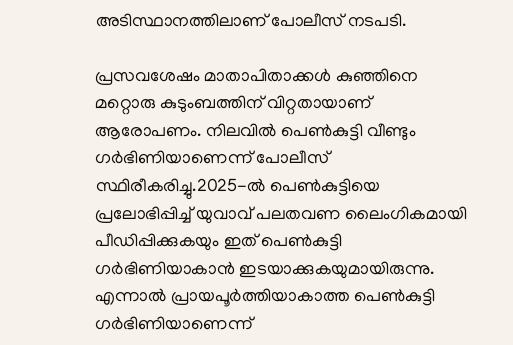അടിസ്ഥാനത്തിലാണ് പോലീസ് നടപടി.

പ്രസവശേഷം മാതാപിതാക്കള്‍ കുഞ്ഞിനെ മറ്റൊരു കുടുംബത്തിന് വിറ്റതായാണ് ആരോപണം. നിലവില്‍ പെണ്‍കുട്ടി വീണ്ടും ഗർഭിണിയാണെന്ന് പോലീസ് സ്ഥിരീകരിച്ചു.2025-ല്‍ പെണ്‍കുട്ടിയെ പ്രലോഭിപ്പിച്ച്‌ യുവാവ് പലതവണ ലൈംഗികമായി പീഡിപ്പിക്കുകയും ഇത് പെണ്‍കുട്ടി ഗർഭിണിയാകാൻ ഇടയാക്കുകയുമായിരുന്നു. എന്നാല്‍ പ്രായപൂർത്തിയാകാത്ത പെണ്‍കുട്ടി ഗർഭിണിയാണെന്ന്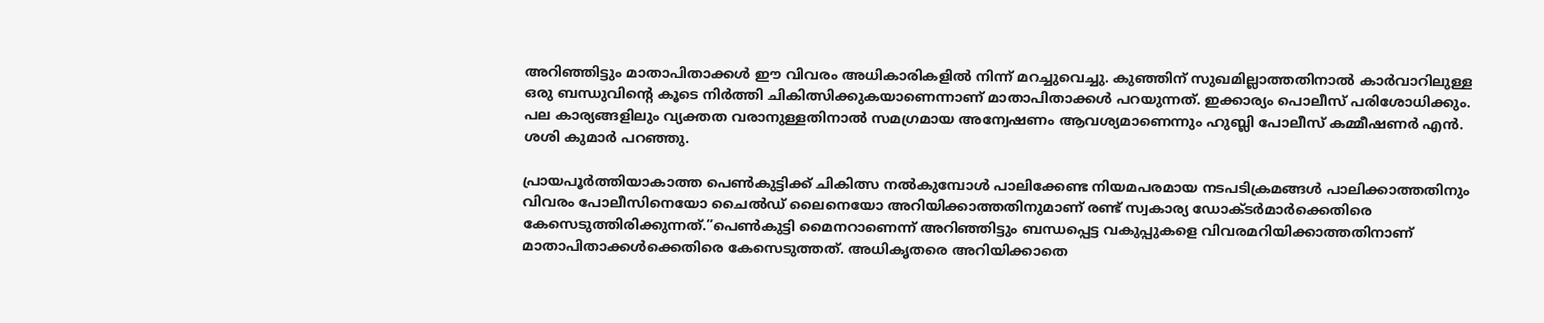അറിഞ്ഞിട്ടും മാതാപിതാക്കള്‍ ഈ വിവരം അധികാരികളില്‍ നിന്ന് മറച്ചുവെച്ചു. കുഞ്ഞിന് സുഖമില്ലാത്തതിനാല്‍ കാർവാറിലുള്ള ഒരു ബന്ധുവിന്റെ കൂടെ നിർത്തി ചികിത്സിക്കുകയാണെന്നാണ് മാതാപിതാക്കള്‍ പറയുന്നത്. ഇക്കാര്യം പൊലീസ് പരിശോധിക്കും. പല കാര്യങ്ങളിലും വ്യക്തത വരാനുള്ളതിനാല്‍ സമഗ്രമായ അന്വേഷണം ആവശ്യമാണെന്നും ഹുബ്ലി പോലീസ് കമ്മീഷണർ എൻ. ശശി കുമാർ പറഞ്ഞു.

പ്രായപൂർത്തിയാകാത്ത പെണ്‍കുട്ടിക്ക് ചികിത്സ നല്‍കുമ്പോള്‍ പാലിക്കേണ്ട നിയമപരമായ നടപടിക്രമങ്ങള്‍ പാലിക്കാത്തതിനും വിവരം പോലീസിനെയോ ചൈല്‍ഡ് ലൈനെയോ അറിയിക്കാത്തതിനുമാണ് രണ്ട് സ്വകാര്യ ഡോക്ടർമാർക്കെതിരെ കേസെടുത്തിരിക്കുന്നത്.”പെണ്‍കുട്ടി മൈനറാണെന്ന് അറിഞ്ഞിട്ടും ബന്ധപ്പെട്ട വകുപ്പുകളെ വിവരമറിയിക്കാത്തതിനാണ് മാതാപിതാക്കള്‍ക്കെതിരെ കേസെടുത്തത്. അധികൃതരെ അറിയിക്കാതെ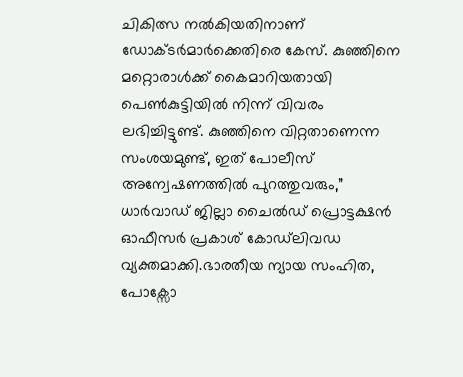ചികിത്സ നല്‍കിയതിനാണ് ഡോക്ടർമാർക്കെതിരെ കേസ്. കുഞ്ഞിനെ മറ്റൊരാള്‍ക്ക് കൈമാറിയതായി പെണ്‍കുട്ടിയില്‍ നിന്ന് വിവരം ലഭിച്ചിട്ടുണ്ട്. കുഞ്ഞിനെ വിറ്റതാണെന്ന സംശയമുണ്ട്, ഇത് പോലീസ് അന്വേഷണത്തില്‍ പുറത്തുവരും,” ധാർവാഡ് ജില്ലാ ചൈല്‍ഡ് പ്രൊട്ടക്ഷൻ ഓഫീസർ പ്രകാശ് കോഡ്‌ലിവഡ വ്യക്തമാക്കി.ഭാരതീയ ന്യായ സംഹിത, പോക്സോ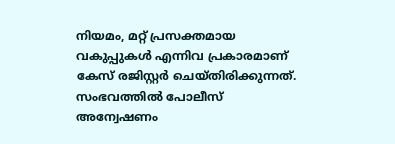നിയമം, മറ്റ് പ്രസക്തമായ വകുപ്പുകള്‍ എന്നിവ പ്രകാരമാണ് കേസ് രജിസ്റ്റർ ചെയ്തിരിക്കുന്നത്. സംഭവത്തില്‍ പോലീസ് അന്വേഷണം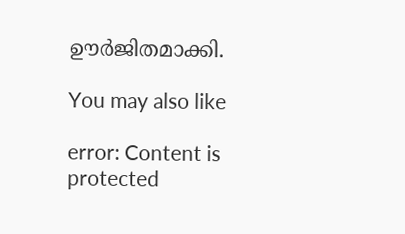ഊർജിതമാക്കി.

You may also like

error: Content is protected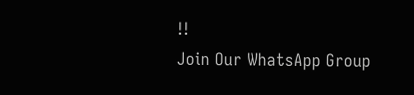!!
Join Our WhatsApp Group